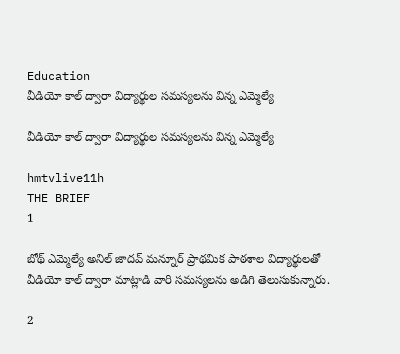Education
వీడియో కాల్ ద్వారా విద్యార్థుల సమస్యలను విన్న ఎమ్మెల్యే

వీడియో కాల్ ద్వారా విద్యార్థుల సమస్యలను విన్న ఎమ్మెల్యే

hmtvlive11h
THE BRIEF
1

బోథ్ ఎమ్మెల్యే అనిల్ జాదవ్ మన్నూర్ ప్రాథమిక పాఠశాల విద్యార్థులతో వీడియో కాల్ ద్వారా మాట్లాడి వారి సమస్యలను అడిగి తెలుసుకున్నారు.

2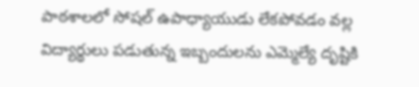పాఠశాలలో సోషల్ ఉపాధ్యాయుడు లేకపోవడం వల్ల విద్యార్థులు పడుతున్న ఇబ్బందులను ఎమ్మెల్యే దృష్టికి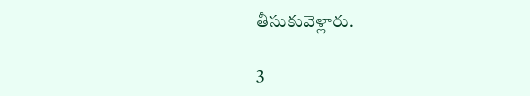తీసుకువెళ్లారు.

3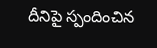దీనిపై స్పందించిన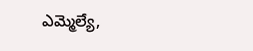ఎమ్మెల్యే,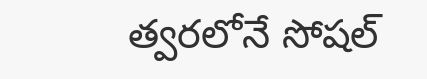త్వరలోనే సోషల్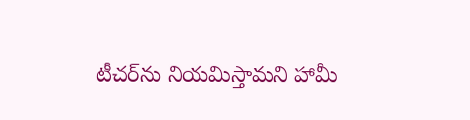టీచర్‌ను నియమిస్తామని హామీ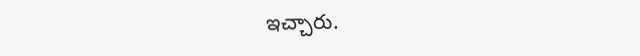ఇచ్చారు.